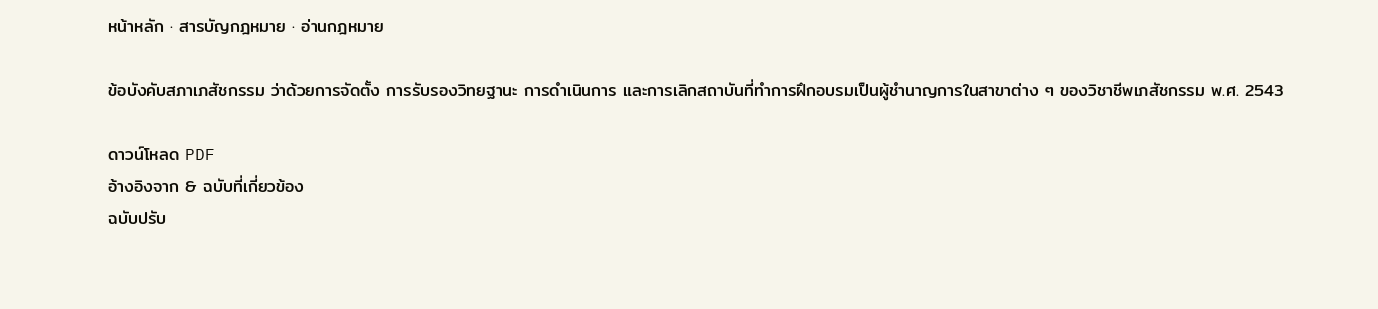หน้าหลัก · สารบัญกฎหมาย · อ่านกฎหมาย

ข้อบังคับสภาเภสัชกรรม ว่าด้วยการจัดตั้ง การรับรองวิทยฐานะ การดำเนินการ และการเลิกสถาบันที่ทำการฝึกอบรมเป็นผู้ชำนาญการในสาขาต่าง ๆ ของวิชาชีพเภสัชกรรม พ.ศ. 2543

ดาวน์โหลด PDF
อ้างอิงจาก & ฉบับที่เกี่ยวข้อง
ฉบับปรับ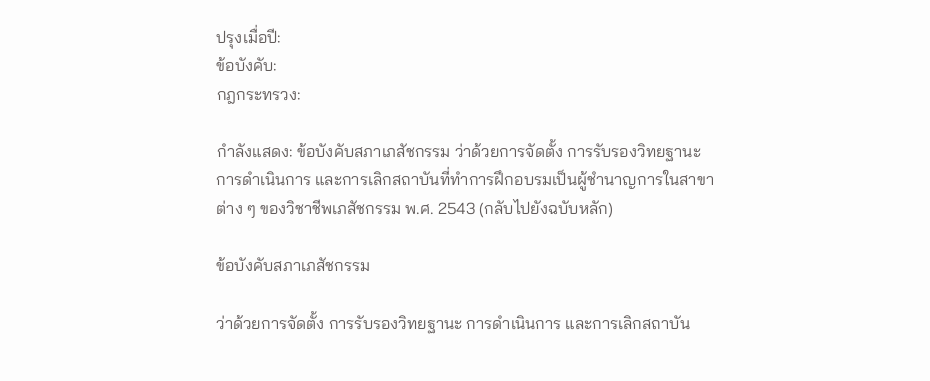ปรุงเมื่อปี:
ข้อบังคับ:
กฎกระทรวง:

กำลังแสดง: ข้อบังคับสภาเภสัชกรรม ว่าด้วยการจัดตั้ง การรับรองวิทยฐานะ การดำเนินการ และการเลิกสถาบันที่ทำการฝึกอบรมเป็นผู้ชำนาญการในสาขาต่าง ๆ ของวิชาชีพเภสัชกรรม พ.ศ. 2543 (กลับไปยังฉบับหลัก)

ข้อบังคับสภาเภสัชกรรม

ว่าด้วยการจัดตั้ง การรับรองวิทยฐานะ การดำเนินการ และการเลิกสถาบัน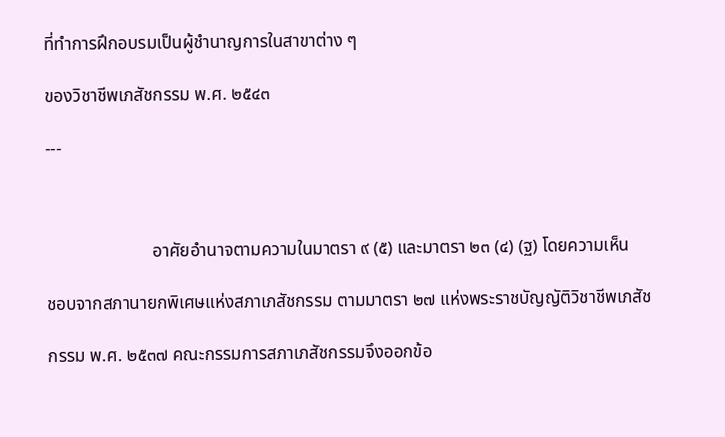ที่ทำการฝึกอบรมเป็นผู้ชำนาญการในสาขาต่าง ๆ

ของวิชาชีพเภสัชกรรม พ.ศ. ๒๕๔๓

---



                        อาศัยอำนาจตามความในมาตรา ๙ (๕) และมาตรา ๒๓ (๔) (ฐ) โดยความเห็น

ชอบจากสภานายกพิเศษแห่งสภาเภสัชกรรม ตามมาตรา ๒๗ แห่งพระราชบัญญัติวิชาชีพเภสัช

กรรม พ.ศ. ๒๕๓๗ คณะกรรมการสภาเภสัชกรรมจึงออกข้อ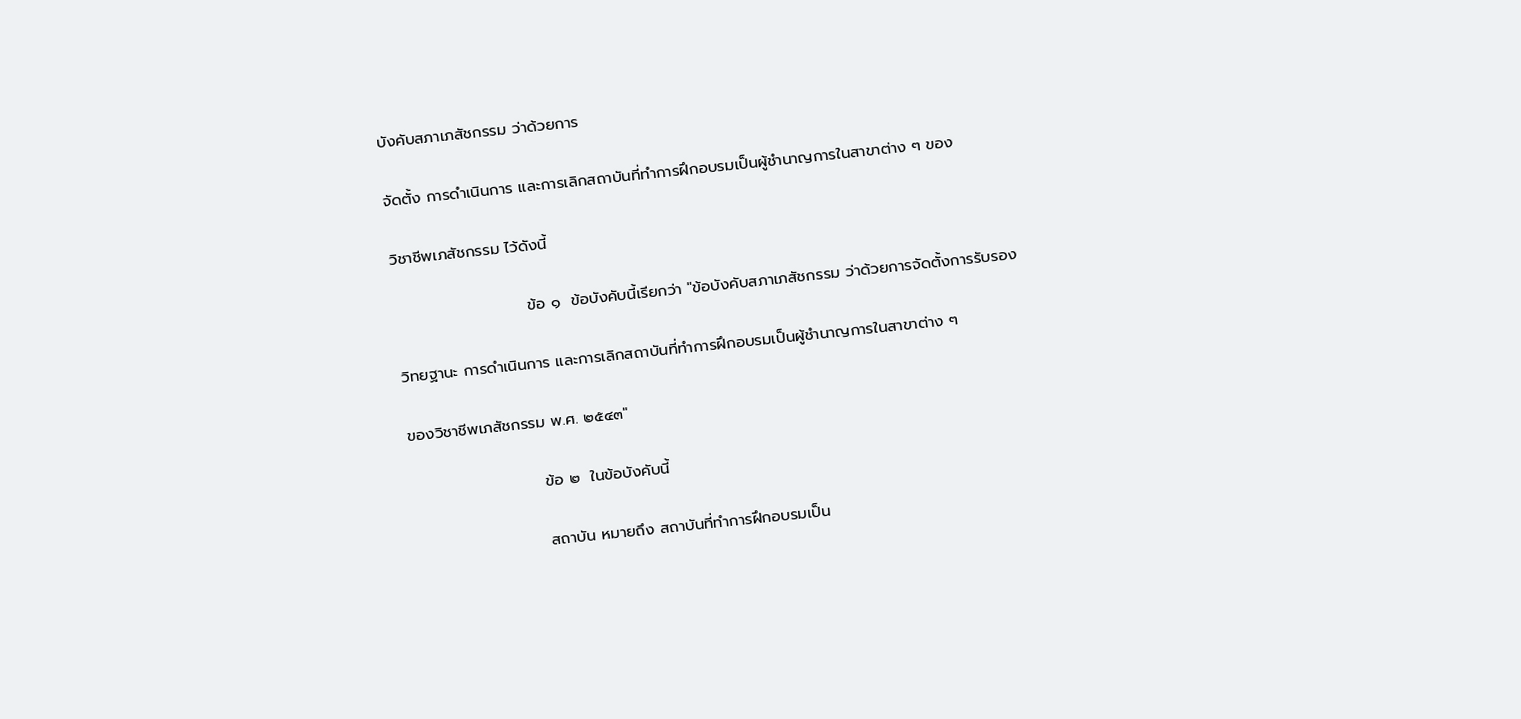บังคับสภาเภสัชกรรม ว่าด้วยการ

จัดตั้ง การดำเนินการ และการเลิกสถาบันที่ทำการฝึกอบรมเป็นผู้ชำนาญการในสาขาต่าง ๆ ของ

วิชาชีพเภสัชกรรม ไว้ดังนี้

                        ข้อ ๑  ข้อบังคับนี้เรียกว่า "ข้อบังคับสภาเภสัชกรรม ว่าด้วยการจัดตั้งการรับรอง

วิทยฐานะ การดำเนินการ และการเลิกสถาบันที่ทำการฝึกอบรมเป็นผู้ชำนาญการในสาขาต่าง ๆ

ของวิชาชีพเภสัชกรรม พ.ศ. ๒๕๔๓"

                        ข้อ ๒  ในข้อบังคับนี้

                        สถาบัน หมายถึง สถาบันที่ทำการฝึกอบรมเป็น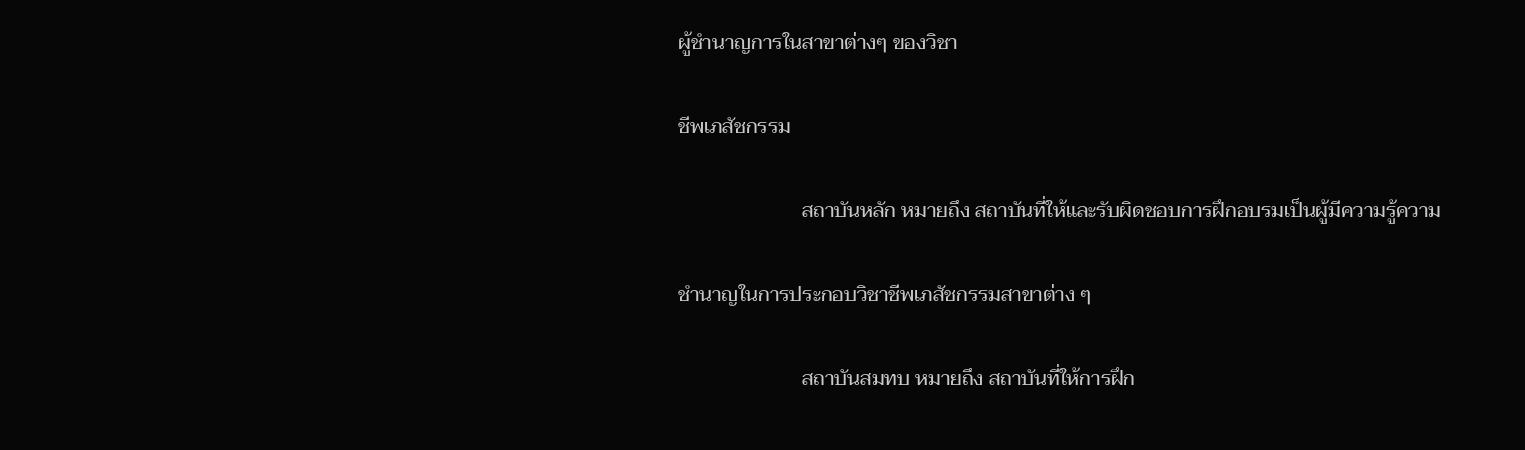ผู้ชำนาญการในสาขาต่างๆ ของวิชา

ชีพเภสัชกรรม

                        สถาบันหลัก หมายถึง สถาบันที่ให้และรับผิดชอบการฝึกอบรมเป็นผู้มีความรู้ความ

ชำนาญในการประกอบวิชาชีพเภสัชกรรมสาขาต่าง ๆ

                        สถาบันสมทบ หมายถึง สถาบันที่ให้การฝึก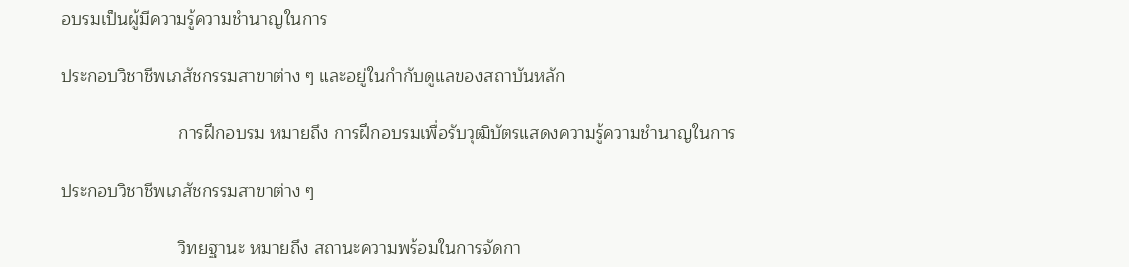อบรมเป็นผู้มีความรู้ความชำนาญในการ

ประกอบวิชาชีพเภสัชกรรมสาขาต่าง ๆ และอยู่ในกำกับดูแลของสถาบันหลัก

                        การฝึกอบรม หมายถึง การฝึกอบรมเพื่อรับวุฒิบัตรแสดงความรู้ความชำนาญในการ

ประกอบวิชาชีพเภสัชกรรมสาขาต่าง ๆ

                        วิทยฐานะ หมายถึง สถานะความพร้อมในการจัดกา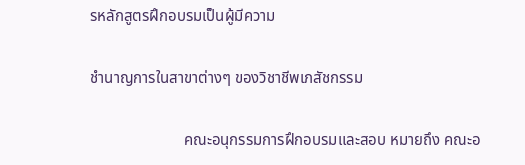รหลักสูตรฝึกอบรมเป็นผู้มีความ

ชำนาญการในสาขาต่างๆ ของวิชาชีพเภสัชกรรม

                        คณะอนุกรรมการฝึกอบรมและสอบ หมายถึง คณะอ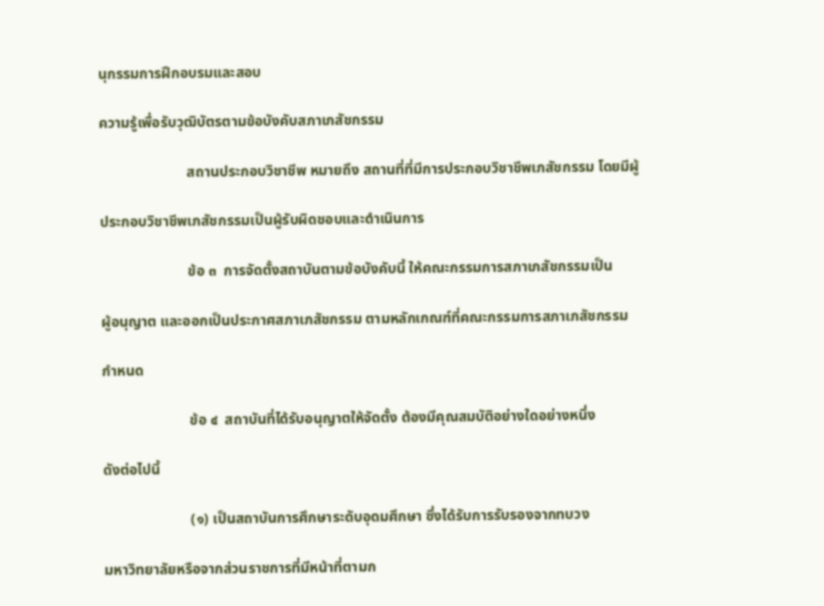นุกรรมการฝึกอบรมและสอบ

ความรู้เพื่อรับวุฒิบัตรตามข้อบังคับสภาเภสัชกรรม

                        สถานประกอบวิชาชีพ หมายถึง สถานที่ที่มีการประกอบวิชาชีพเภสัชกรรม โดยมีผู้

ประกอบวิชาชีพเภสัชกรรมเป็นผู้รับผิดชอบและดำเนินการ

                        ข้อ ๓  การจัดตั้งสถาบันตามข้อบังคับนี้ ให้คณะกรรมการสภาเภสัชกรรมเป็น

ผู้อนุญาต และออกเป็นประกาศสภาเภสัชกรรม ตามหลักเกณฑ์ที่คณะกรรมการสภาเภสัชกรรม

กำหนด

                        ข้อ ๔  สถาบันที่ได้รับอนุญาตให้จัดตั้ง ต้องมีคุณสมบัติอย่างใดอย่างหนึ่ง

ดังต่อไปนี้

                        (๑) เป็นสถาบันการศึกษาระดับอุดมศึกษา ซึ่งได้รับการรับรองจากทบวง

มหาวิทยาลัยหรือจากส่วนราชการที่มีหน้าที่ตามก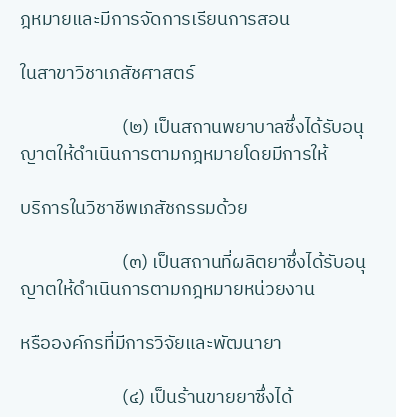ฎหมายและมีการจัดการเรียนการสอน

ในสาขาวิชาเภสัชศาสตร์

                        (๒) เป็นสถานพยาบาลซึ่งได้รับอนุญาตให้ดำเนินการตามกฎหมายโดยมีการให้

บริการในวิชาชีพเภสัชกรรมด้วย

                        (๓) เป็นสถานที่ผลิตยาซึ่งได้รับอนุญาตให้ดำเนินการตามกฎหมายหน่วยงาน

หรือองค์กรที่มีการวิจัยและพัฒนายา

                        (๔) เป็นร้านขายยาซึ่งได้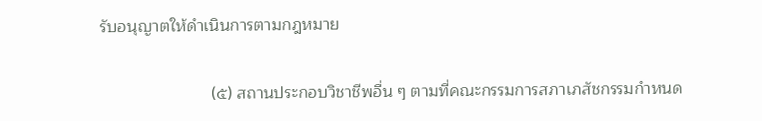รับอนุญาตให้ดำเนินการตามกฎหมาย

                        (๕) สถานประกอบวิชาชีพอื่น ๆ ตามที่คณะกรรมการสภาเภสัชกรรมกำหนด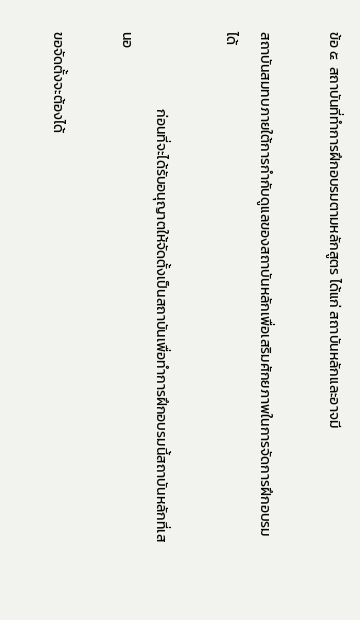ข้อ ๕  สถาบันที่ทำการฝึกอบรมตามหลักสูตร ได้แก่ สถาบันหลักและอาจมี

สถาบันสมทบภายใต้การกำกับดูแลของสถาบันหลักเพื่อเสริมศักยภาพในการจัดการฝึกอบรมได้

                        ก่อนที่จะได้รับอนุญาตให้จัดตั้งเป็นสถาบันเพื่อทำการฝึกอบรมนี้สถาบันหลักที่เสนอ

ขอจัดตั้งจะต้องได้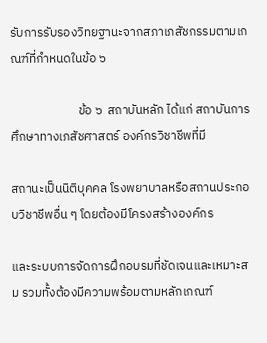รับการรับรองวิทยฐานะจากสภาเภสัชกรรมตามเกณฑ์ที่กำหนดในข้อ ๖

                        ข้อ ๖  สถาบันหลัก ได้แก่ สถาบันการศึกษาทางเภสัชศาสตร์ องค์กรวิชาชีพที่มี

สถานะเป็นนิติบุคคล โรงพยาบาลหรือสถานประกอบวิชาชีพอื่น ๆ โดยต้องมีโครงสร้างองค์กร

และระบบการจัดการฝึกอบรมที่ชัดเจนและเหมาะสม รวมทั้งต้องมีความพร้อมตามหลักเกณฑ์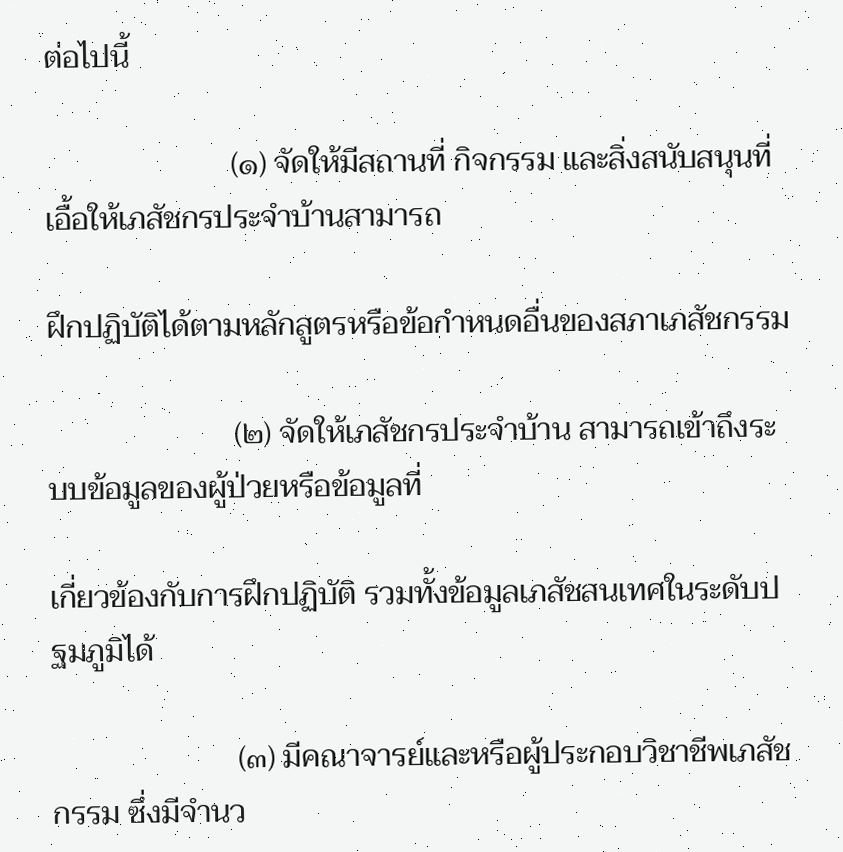ต่อไปนี้

                        (๑) จัดให้มีสถานที่ กิจกรรม และสิ่งสนับสนุนที่เอื้อให้เภสัชกรประจำบ้านสามารถ

ฝึกปฏิบัติได้ตามหลักสูตรหรือข้อกำหนดอื่นของสภาเภสัชกรรม

                        (๒) จัดให้เภสัชกรประจำบ้าน สามารถเข้าถึงระบบข้อมูลของผู้ป่วยหรือข้อมูลที่

เกี่ยวข้องกับการฝึกปฏิบัติ รวมทั้งข้อมูลเภสัชสนเทศในระดับปฐมภูมิได้

                        (๓) มีคณาจารย์และหรือผู้ประกอบวิชาชีพเภสัชกรรม ซึ่งมีจำนว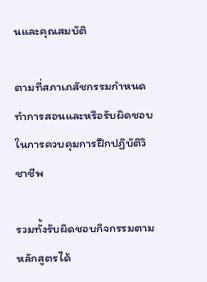นและคุณสมบัติ

ตามที่สภาเภสัชกรรมกำหนดทำการสอนและหรือรับผิดชอบในการควบคุมการฝึกปฏิบัติวิชาชีพ

รวมทั้งรับผิดชอบกิจกรรมตามหลักสูตรได้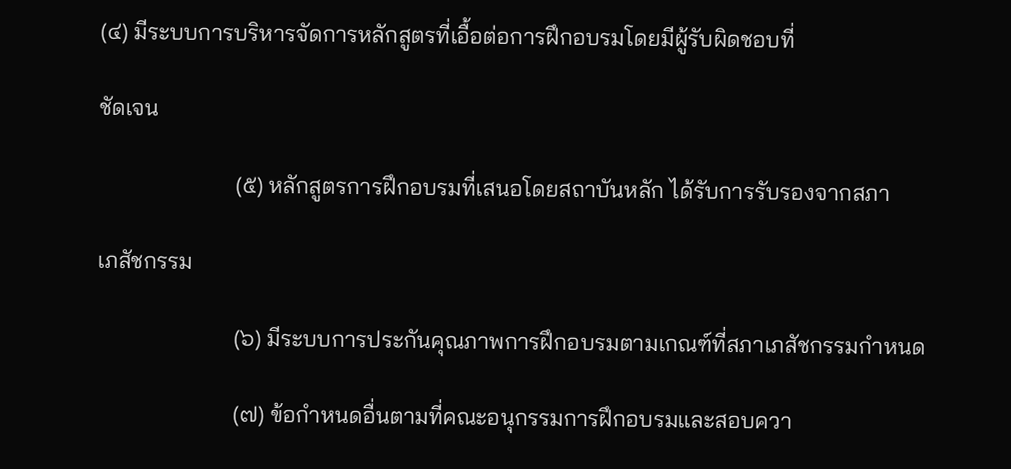(๔) มีระบบการบริหารจัดการหลักสูตรที่เอื้อต่อการฝึกอบรมโดยมีผู้รับผิดชอบที่

ชัดเจน

                        (๕) หลักสูตรการฝึกอบรมที่เสนอโดยสถาบันหลัก ได้รับการรับรองจากสภา

เภสัชกรรม

                        (๖) มีระบบการประกันคุณภาพการฝึกอบรมตามเกณฑ์ที่สภาเภสัชกรรมกำหนด

                        (๗) ข้อกำหนดอื่นตามที่คณะอนุกรรมการฝึกอบรมและสอบควา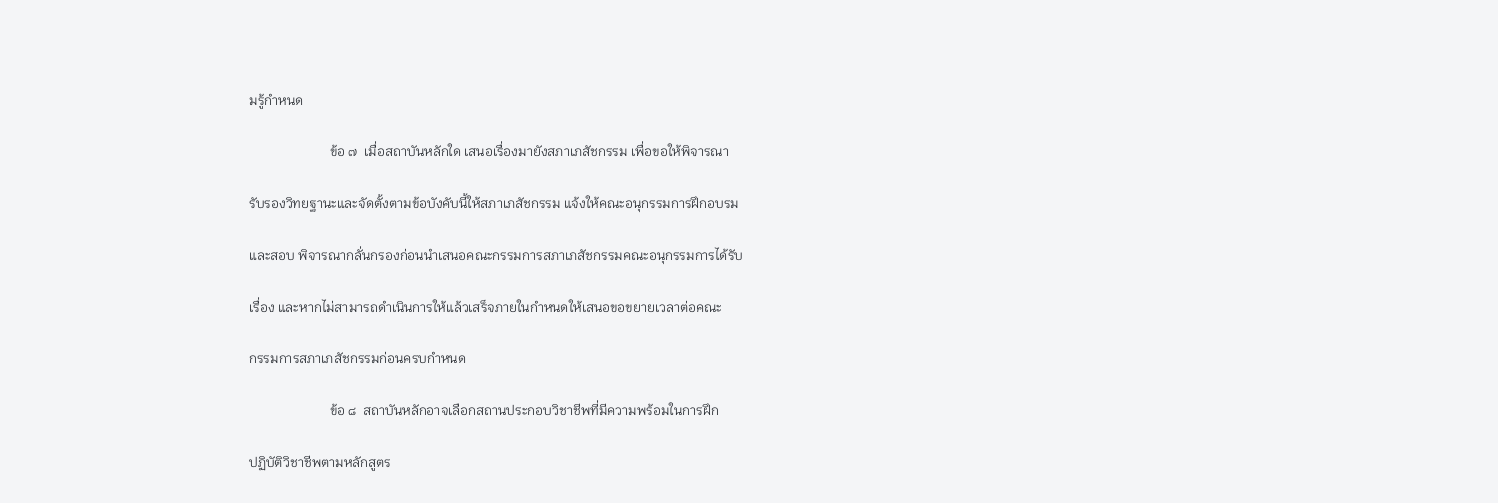มรู้กำหนด

                        ข้อ ๗  เมื่อสถาบันหลักใด เสนอเรื่องมายังสภาเภสัชกรรม เพื่อขอให้พิจารณา

รับรองวิทยฐานะและจัดตั้งตามข้อบังคับนี้ให้สภาเภสัชกรรม แจ้งให้คณะอนุกรรมการฝึกอบรม

และสอบ พิจารณากลั่นกรองก่อนนำเสนอคณะกรรมการสภาเภสัชกรรมคณะอนุกรรมการได้รับ

เรื่อง และหากไม่สามารถดำเนินการให้แล้วเสร็จภายในกำหนดให้เสนอขอขยายเวลาต่อคณะ

กรรมการสภาเภสัชกรรมก่อนครบกำหนด

                        ข้อ ๘  สถาบันหลักอาจเลือกสถานประกอบวิชาชีพที่มีความพร้อมในการฝึก

ปฏิบัติวิชาชีพตามหลักสูตร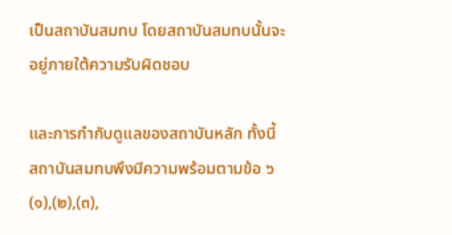เป็นสถาบันสมทบ โดยสถาบันสมทบนั้นจะอยู่ภายใต้ความรับผิดชอบ

และการกำกับดูแลของสถาบันหลัก ทั้งนี้ สถาบันสมทบพึงมีความพร้อมตามข้อ ๖ (๑),(๒),(๓),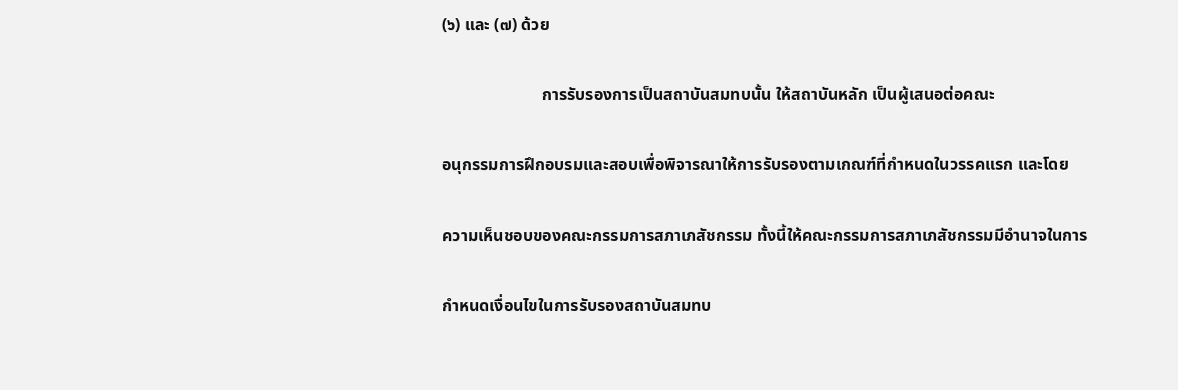(๖) และ (๗) ด้วย

                        การรับรองการเป็นสถาบันสมทบนั้น ให้สถาบันหลัก เป็นผู้เสนอต่อคณะ

อนุกรรมการฝึกอบรมและสอบเพื่อพิจารณาให้การรับรองตามเกณฑ์ที่กำหนดในวรรคแรก และโดย

ความเห็นชอบของคณะกรรมการสภาเภสัชกรรม ทั้งนี้ให้คณะกรรมการสภาเภสัชกรรมมีอำนาจในการ

กำหนดเงื่อนไขในการรับรองสถาบันสมทบ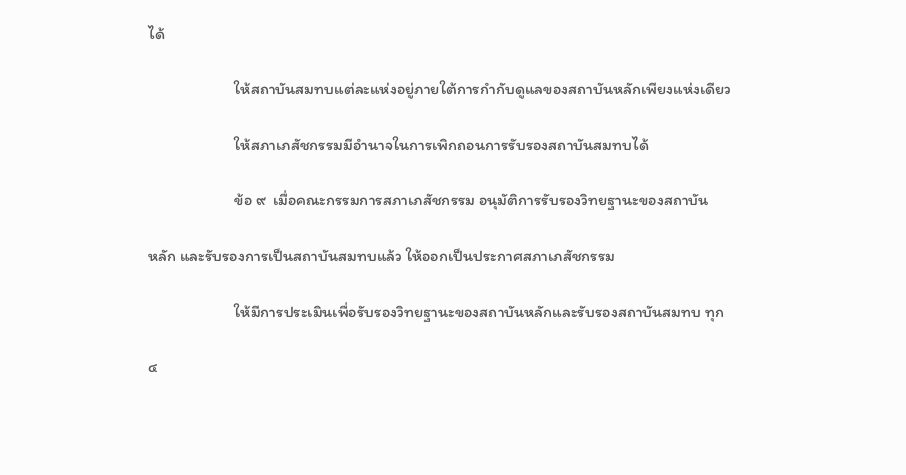ได้

                        ให้สถาบันสมทบแต่ละแห่งอยู่ภายใต้การกำกับดูแลของสถาบันหลักเพียงแห่งเดียว

                        ให้สภาเภสัชกรรมมีอำนาจในการเพิกถอนการรับรองสถาบันสมทบได้

                        ข้อ ๙  เมื่อคณะกรรมการสภาเภสัชกรรม อนุมัติการรับรองวิทยฐานะของสถาบัน

หลัก และรับรองการเป็นสถาบันสมทบแล้ว ให้ออกเป็นประกาศสภาเภสัชกรรม

                        ให้มีการประเมินเพื่อรับรองวิทยฐานะของสถาบันหลักและรับรองสถาบันสมทบ ทุก

๔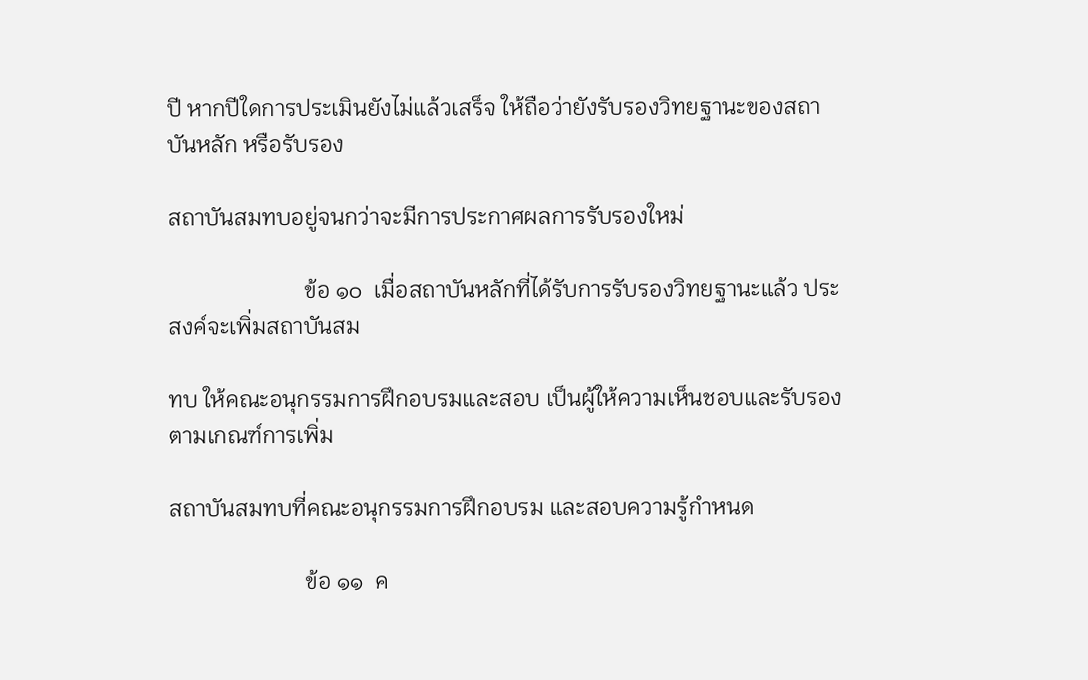ปี หากปีใดการประเมินยังไม่แล้วเสร็จ ให้ถือว่ายังรับรองวิทยฐานะของสถาบันหลัก หรือรับรอง

สถาบันสมทบอยู่จนกว่าจะมีการประกาศผลการรับรองใหม่

                        ข้อ ๑๐  เมื่อสถาบันหลักที่ได้รับการรับรองวิทยฐานะแล้ว ประสงค์จะเพิ่มสถาบันสม

ทบ ให้คณะอนุกรรมการฝึกอบรมและสอบ เป็นผู้ให้ความเห็นชอบและรับรองตามเกณฑ์การเพิ่ม

สถาบันสมทบที่คณะอนุกรรมการฝึกอบรม และสอบความรู้กำหนด

                        ข้อ ๑๑  ค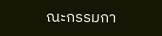ณะกรรมกา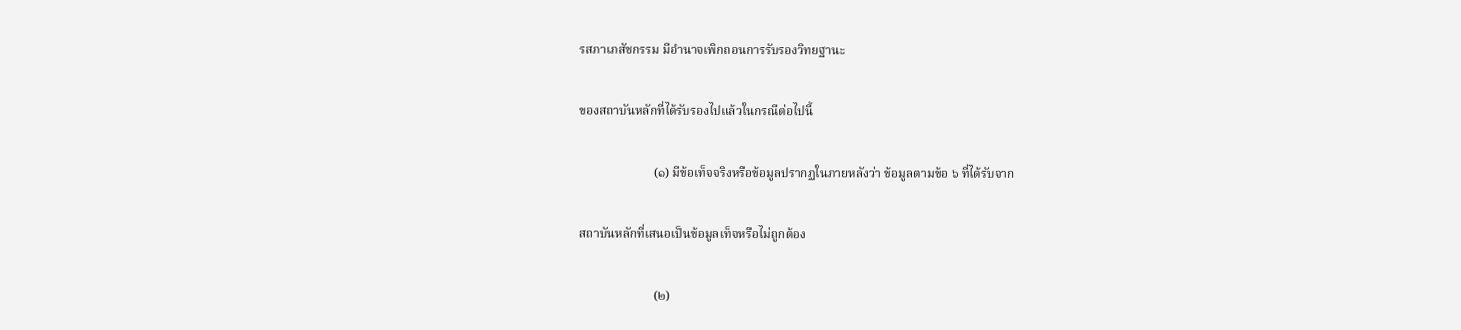รสภาเภสัชกรรม มีอำนาจเพิกถอนการรับรองวิทยฐานะ

ของสถาบันหลักที่ได้รับรองไปแล้วในกรณีต่อไปนี้

                        (๑) มีข้อเท็จจริงหรือข้อมูลปรากฏในภายหลังว่า ข้อมูลตามข้อ ๖ ที่ได้รับจาก

สถาบันหลักที่เสนอเป็นข้อมูลเท็จหรือไม่ถูกต้อง

                        (๒)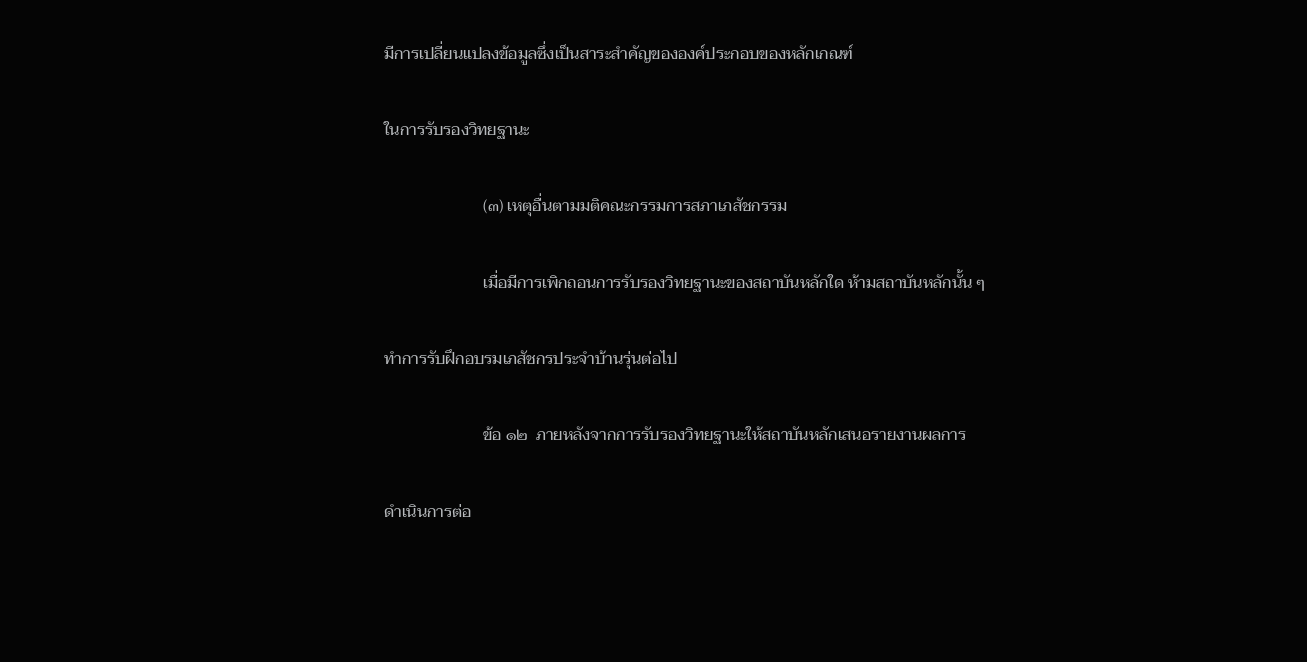มีการเปลี่ยนแปลงข้อมูลซึ่งเป็นสาระสำคัญขององค์ประกอบของหลักเกณฑ์

ในการรับรองวิทยฐานะ

                        (๓) เหตุอื่นตามมติคณะกรรมการสภาเภสัชกรรม

                        เมื่อมีการเพิกถอนการรับรองวิทยฐานะของสถาบันหลักใด ห้ามสถาบันหลักนั้น ๆ

ทำการรับฝึกอบรมเภสัชกรประจำบ้านรุ่นต่อไป

                        ข้อ ๑๒  ภายหลังจากการรับรองวิทยฐานะให้สถาบันหลักเสนอรายงานผลการ

ดำเนินการต่อ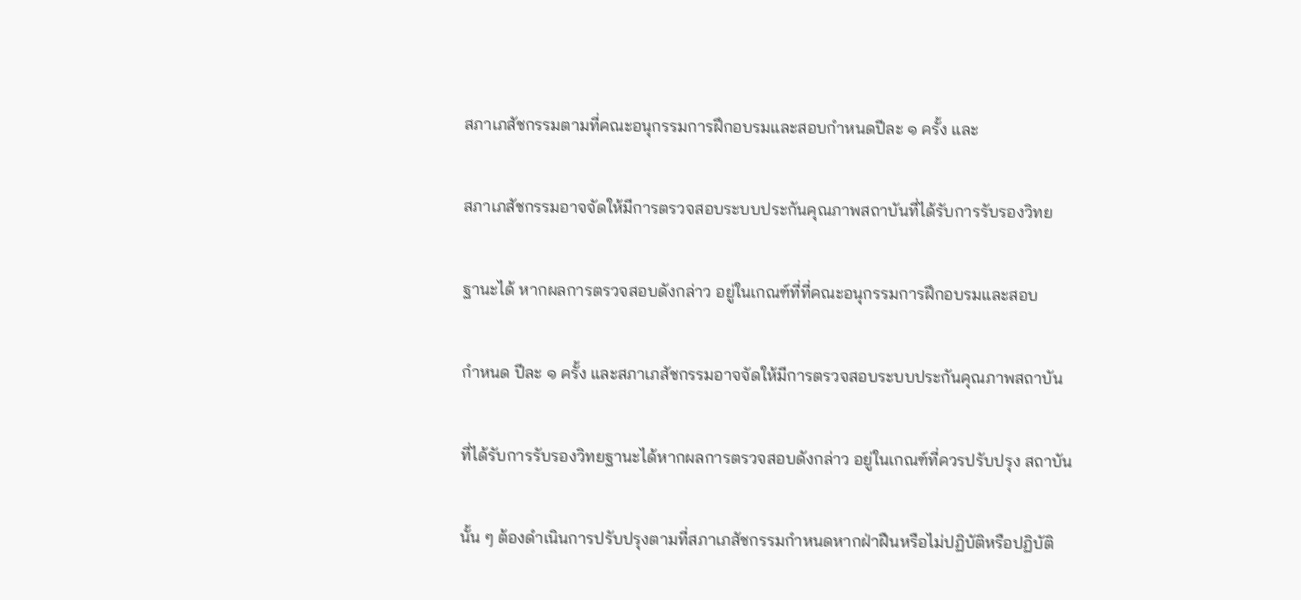สภาเภสัชกรรมตามที่คณะอนุกรรมการฝึกอบรมและสอบกำหนดปีละ ๑ ครั้ง และ

สภาเภสัชกรรมอาจจัดให้มีการตรวจสอบระบบประกันคุณภาพสถาบันที่ได้รับการรับรองวิทย

ฐานะได้ หากผลการตรวจสอบดังกล่าว อยู่ในเกณฑ์ที่ที่คณะอนุกรรมการฝึกอบรมและสอบ

กำหนด ปีละ ๑ ครั้ง และสภาเภสัชกรรมอาจจัดให้มีการตรวจสอบระบบประกันคุณภาพสถาบัน

ที่ได้รับการรับรองวิทยฐานะได้หากผลการตรวจสอบดังกล่าว อยู่ในเกณฑ์ที่ควรปรับปรุง สถาบัน

นั้น ๆ ต้องดำเนินการปรับปรุงตามที่สภาเภสัชกรรมกำหนดหากฝ่าฝืนหรือไม่ปฏิบัติหรือปฏิบัติ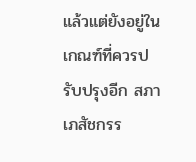แล้วแต่ยังอยู่ในเกณฑ์ที่ควรปรับปรุงอีก สภาเภสัชกรร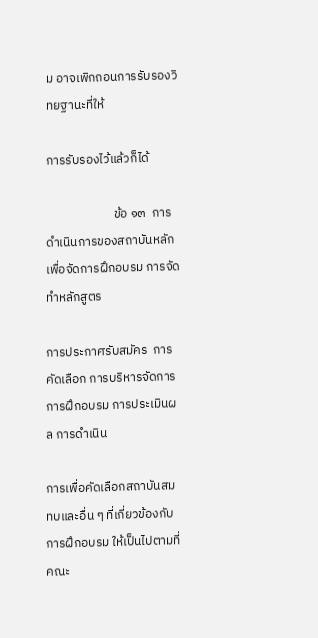ม อาจเพิกถอนการรับรองวิทยฐานะที่ให้

การรับรองไว้แล้วก็ได้

                        ข้อ ๑๓  การดำเนินการของสถาบันหลักเพื่อจัดการฝึกอบรม การจัดทำหลักสูตร

การประกาศรับสมัคร  การคัดเลือก การบริหารจัดการการฝึกอบรม การประเมินผล การดำเนิน

การเพื่อคัดเลือกสถาบันสมทบและอื่น ๆ ที่เกี่ยวข้องกับการฝึกอบรม ให้เป็นไปตามที่คณะ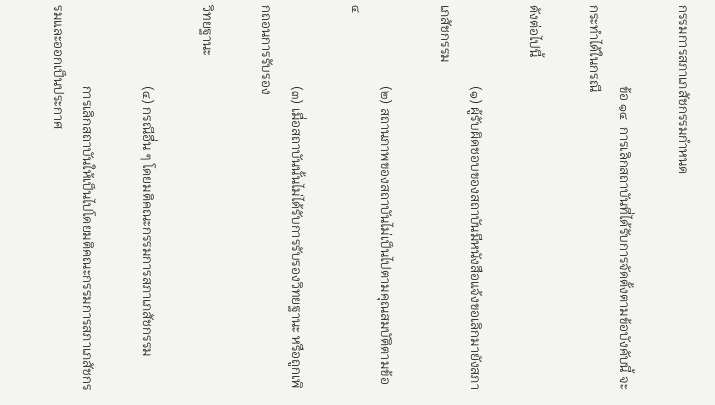กรรมการสภาเภสัชกรรมกำหนด

                        ข้อ ๑๔  การเลิกสถาบันที่ได้รับการจัดตั้งตามข้อบังคับนี้ จะกระทำได้ในกรณี

ดังต่อไปนี้

                        (๑) ผู้รับผิดชอบของสถาบันมีหนังสือแจ้งขอเลิกมายังสภาเภสัชกรรม

                        (๒) สถานภาพของสถาบันไม่เป็นไปตามคุณสมบัติตามข้อ ๔

                        (๓) เมื่อสถาบันนั้นไม่ได้รับการรับรองวิทยฐานะ หรือถูกเพิกถอนการรับรอง

วิทยฐานะ

                        (๔) กรณีอื่น ๆ โดยมติคณะกรรมการสภาเภสัชกรรม

                        การเลิกสถาบันให้เป็นไปโดยมติคณะกรรมการสภาเภสัชกรรมและออกเป็นประกาศ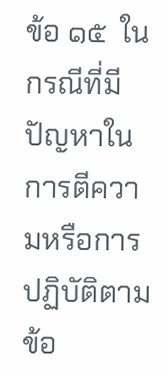ข้อ ๑๕  ในกรณีที่มีปัญหาในการตีความหรือการปฏิบัติตามข้อ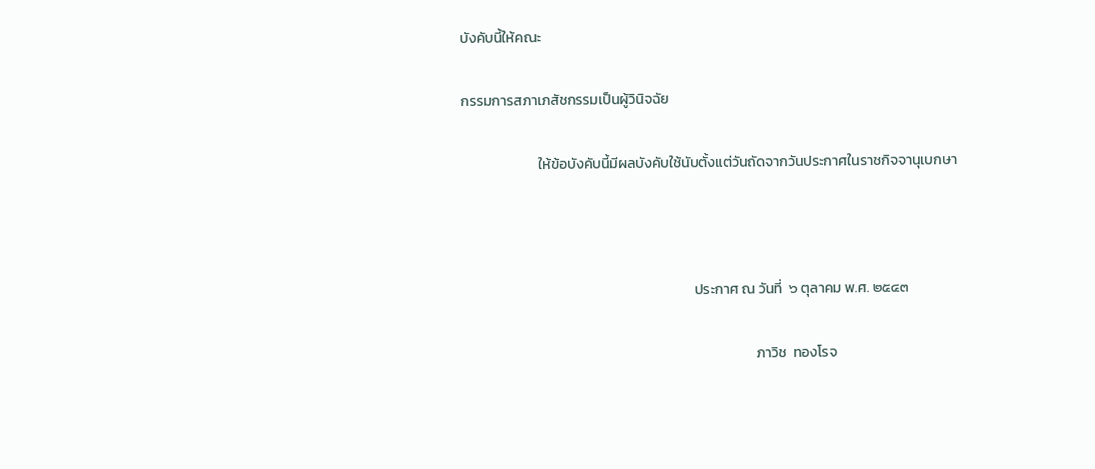บังคับนี้ให้คณะ

กรรมการสภาเภสัชกรรมเป็นผู้วินิจฉัย

                        ให้ข้อบังคับนี้มีผลบังคับใช้นับตั้งแต่วันถัดจากวันประกาศในราชกิจจานุเบกษา



                                                                        ประกาศ ณ วันที่  ๖ ตุลาคม พ.ศ. ๒๕๔๓

                                                                                           ภาวิช  ทองโรจ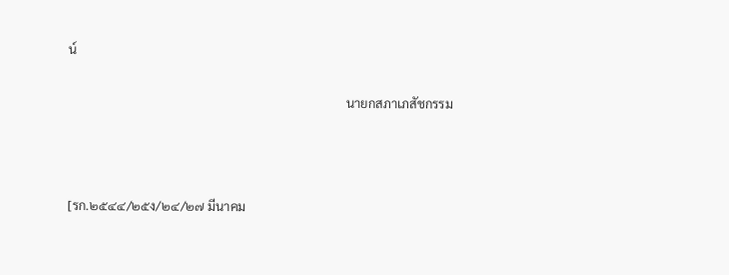น์

                                                                                        นายกสภาเภสัชกรรม



[รก.๒๕๔๔/๒๕ง/๒๔/๒๗ มีนาคม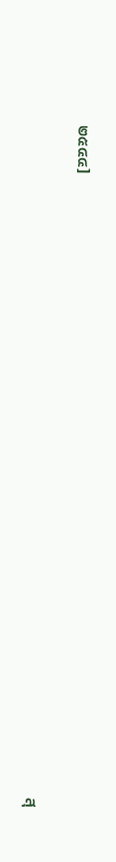๒๕๔๔]

                                                                                                            สุ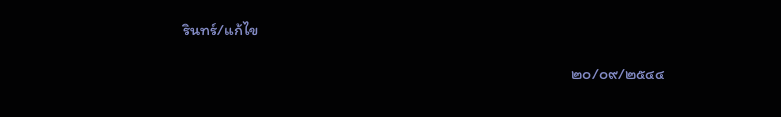รินทร์/แก้ไข

                                                                                                            ๒๐/๐๙/๒๕๔๔